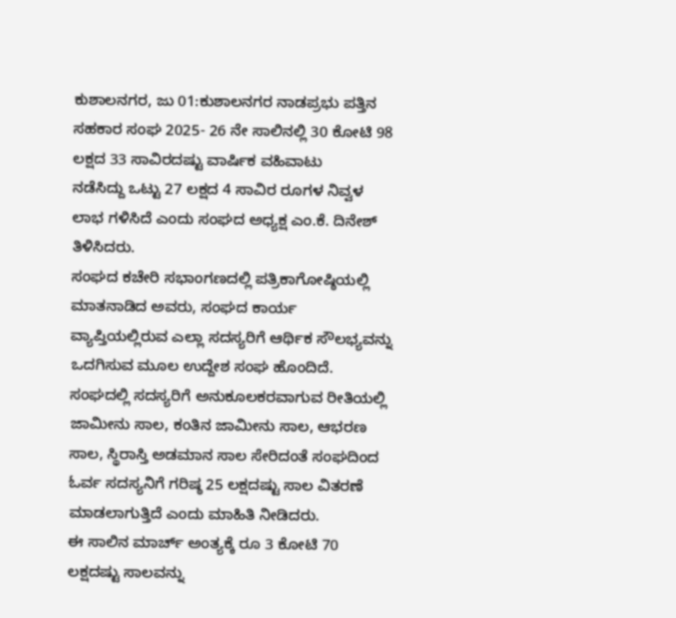ಕುಶಾಲನಗರ, ಜು 01:ಕುಶಾಲನಗರ ನಾಡಪ್ರಭು ಪತ್ತಿನ ಸಹಕಾರ ಸಂಘ 2025- 26 ನೇ ಸಾಲಿನಲ್ಲಿ 30 ಕೋಟಿ 98 ಲಕ್ಷದ 33 ಸಾವಿರದಷ್ಟು ವಾರ್ಷಿಕ ವಹಿವಾಟು
ನಡೆಸಿದ್ದು ಒಟ್ಟು 27 ಲಕ್ಷದ 4 ಸಾವಿರ ರೂಗಳ ನಿವ್ವಳ ಲಾಭ ಗಳಿಸಿದೆ ಎಂದು ಸಂಘದ ಅಧ್ಯಕ್ಷ ಎಂ.ಕೆ. ದಿನೇಶ್ ತಿಳಿಸಿದರು.
ಸಂಘದ ಕಚೇರಿ ಸಭಾಂಗಣದಲ್ಲಿ ಪತ್ರಿಕಾಗೋಷ್ಠಿಯಲ್ಲಿ ಮಾತನಾಡಿದ ಅವರು, ಸಂಘದ ಕಾರ್ಯ ವ್ಯಾಪ್ತಿಯಲ್ಲಿರುವ ಎಲ್ಲಾ ಸದಸ್ಯರಿಗೆ ಆರ್ಥಿಕ ಸೌಲಭ್ಯವನ್ನು ಒದಗಿಸುವ ಮೂಲ ಉದ್ದೇಶ ಸಂಘ ಹೊಂದಿದೆ.
ಸಂಘದಲ್ಲಿ ಸದಸ್ಯರಿಗೆ ಅನುಕೂಲಕರವಾಗುವ ರೀತಿಯಲ್ಲಿ ಜಾಮೀನು ಸಾಲ, ಕಂತಿನ ಜಾಮೀನು ಸಾಲ, ಆಭರಣ ಸಾಲ, ಸ್ಥಿರಾಸ್ತಿ ಅಡಮಾನ ಸಾಲ ಸೇರಿದಂತೆ ಸಂಘದಿಂದ ಓರ್ವ ಸದಸ್ಯನಿಗೆ ಗರಿಷ್ಠ 25 ಲಕ್ಷದಷ್ಟು ಸಾಲ ವಿತರಣೆ ಮಾಡಲಾಗುತ್ತಿದೆ ಎಂದು ಮಾಹಿತಿ ನೀಡಿದರು.
ಈ ಸಾಲಿನ ಮಾರ್ಚ್ ಅಂತ್ಯಕ್ಕೆ ರೂ 3 ಕೋಟಿ 70 ಲಕ್ಷದಷ್ಟು ಸಾಲವನ್ನು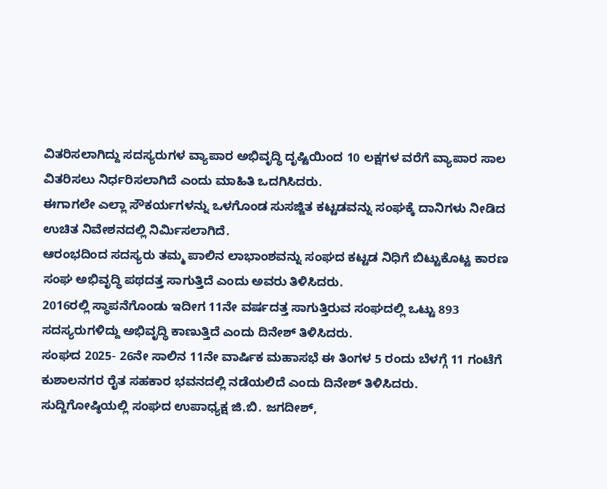ವಿತರಿಸಲಾಗಿದ್ದು ಸದಸ್ಯರುಗಳ ವ್ಯಾಪಾರ ಅಭಿವೃದ್ಧಿ ದೃಷ್ಟಿಯಿಂದ 10 ಲಕ್ಷಗಳ ವರೆಗೆ ವ್ಯಾಪಾರ ಸಾಲ ವಿತರಿಸಲು ನಿರ್ಧರಿಸಲಾಗಿದೆ ಎಂದು ಮಾಹಿತಿ ಒದಗಿಸಿದರು.
ಈಗಾಗಲೇ ಎಲ್ಲಾ ಸೌಕರ್ಯಗಳನ್ನು ಒಳಗೊಂಡ ಸುಸಜ್ಜಿತ ಕಟ್ಟಡವನ್ನು ಸಂಘಕ್ಕೆ ದಾನಿಗಳು ನೀಡಿದ ಉಚಿತ ನಿವೇಶನದಲ್ಲಿ ನಿರ್ಮಿಸಲಾಗಿದೆ.
ಆರಂಭದಿಂದ ಸದಸ್ಯರು ತಮ್ಮ ಪಾಲಿನ ಲಾಭಾಂಶವನ್ನು ಸಂಘದ ಕಟ್ಟಡ ನಿಧಿಗೆ ಬಿಟ್ಟುಕೊಟ್ಟ ಕಾರಣ ಸಂಘ ಅಭಿವೃದ್ಧಿ ಪಥದತ್ತ ಸಾಗುತ್ತಿದೆ ಎಂದು ಅವರು ತಿಳಿಸಿದರು.
2016ರಲ್ಲಿ ಸ್ಥಾಪನೆಗೊಂಡು ಇದೀಗ 11ನೇ ವರ್ಷದತ್ತ ಸಾಗುತ್ತಿರುವ ಸಂಘದಲ್ಲಿ ಒಟ್ಟು 893 ಸದಸ್ಯರುಗಳಿದ್ದು ಅಭಿವೃದ್ಧಿ ಕಾಣುತ್ತಿದೆ ಎಂದು ದಿನೇಶ್ ತಿಳಿಸಿದರು.
ಸಂಘದ 2025- 26ನೇ ಸಾಲಿನ 11ನೇ ವಾರ್ಷಿಕ ಮಹಾಸಭೆ ಈ ತಿಂಗಳ 5 ರಂದು ಬೆಳಗ್ಗೆ 11 ಗಂಟೆಗೆ ಕುಶಾಲನಗರ ರೈತ ಸಹಕಾರ ಭವನದಲ್ಲಿ ನಡೆಯಲಿದೆ ಎಂದು ದಿನೇಶ್ ತಿಳಿಸಿದರು.
ಸುದ್ದಿಗೋಷ್ಠಿಯಲ್ಲಿ ಸಂಘದ ಉಪಾಧ್ಯಕ್ಷ ಜಿ.ಬಿ. ಜಗದೀಶ್,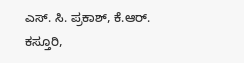ಎಸ್. ಸಿ. ಪ್ರಕಾಶ್, ಕೆ.ಆರ್. ಕಸ್ತೂರಿ,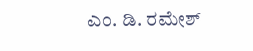ಎಂ. ಡಿ. ರಮೇಶ್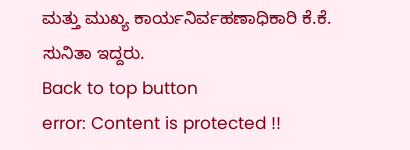ಮತ್ತು ಮುಖ್ಯ ಕಾರ್ಯನಿರ್ವಹಣಾಧಿಕಾರಿ ಕೆ.ಕೆ. ಸುನಿತಾ ಇದ್ದರು.
Back to top button
error: Content is protected !!